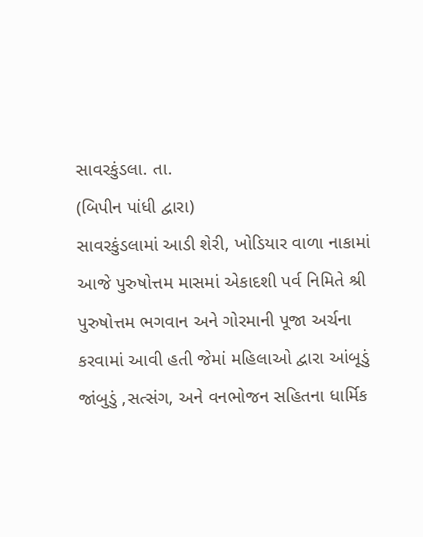સાવરકુંડલા. તા.
(બિપીન પાંધી દ્વારા)
સાવરકુંડલામાં આડી શેરી, ખોડિયાર વાળા નાકામાં આજે પુરુષોત્તમ માસમાં એકાદશી પર્વ નિમિતે શ્રી પુરુષોત્તમ ભગવાન અને ગોરમાની પૂજા અર્ચના કરવામાં આવી હતી જેમાં મહિલાઓ દ્વારા આંબૂડું જાંબુડું ,સત્સંગ, અને વનભોજન સહિતના ધાર્મિક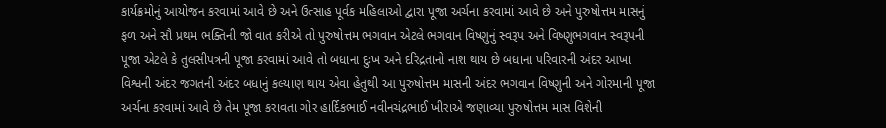કાર્યક્રમોનું આયોજન કરવામાં આવે છે અને ઉત્સાહ પૂર્વક મહિલાઓ દ્વારા પૂજા અર્ચના કરવામાં આવે છે અને પુરુષોત્તમ માસનું ફળ અને સૌ પ્રથમ ભક્તિની જો વાત કરીએ તો પુરુષોત્તમ ભગવાન એટલે ભગવાન વિષ્ણુનું સ્વરૂપ અને વિષ્ણુભગવાન સ્વરૂપની પૂજા એટલે કે તુલસીપત્રની પૂજા કરવામાં આવે તો બધાના દુઃખ અને દરિદ્રતાનો નાશ થાય છે બધાના પરિવારની અંદર આખા વિશ્વની અંદર જગતની અંદર બધાનું કલ્યાણ થાય એવા હેતુથી આ પુરુષોત્તમ માસની અંદર ભગવાન વિષ્ણુની અને ગોરમાની પૂજા અર્ચના કરવામાં આવે છે તેમ પૂજા કરાવતા ગોર હાર્દિકભાઈ નવીનચંદ્રભાઈ ખીરાએ જણાવ્યા પુરુષોત્તમ માસ વિશેની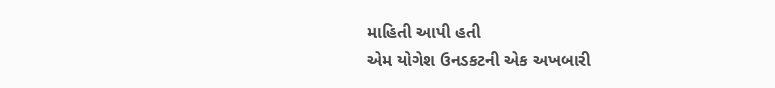માહિતી આપી હતી
એમ યોગેશ ઉનડકટની એક અખબારી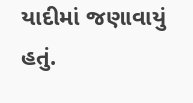યાદીમાં જણાવાયું હતું.